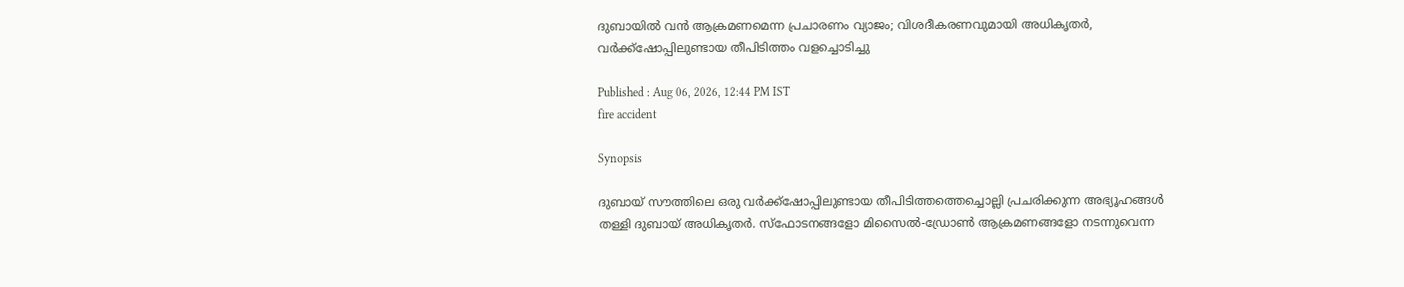ദുബായിൽ വൻ ആക്രമണമെന്ന പ്രചാരണം വ്യാജം; വിശദീകരണവുമായി അധികൃതർ, വർക്ക്‌ഷോപ്പിലുണ്ടായ തീപിടിത്തം വളച്ചൊടിച്ചു

Published : Aug 06, 2026, 12:44 PM IST
fire accident

Synopsis

ദുബായ് സൗത്തിലെ ഒരു വർക്ക്‌ഷോപ്പിലുണ്ടായ തീപിടിത്തത്തെച്ചൊല്ലി പ്രചരിക്കുന്ന അഭ്യൂഹങ്ങൾ തള്ളി ദുബായ് അധികൃതർ. സ്ഫോടനങ്ങളോ മിസൈൽ-ഡ്രോൺ ആക്രമണങ്ങളോ നടന്നുവെന്ന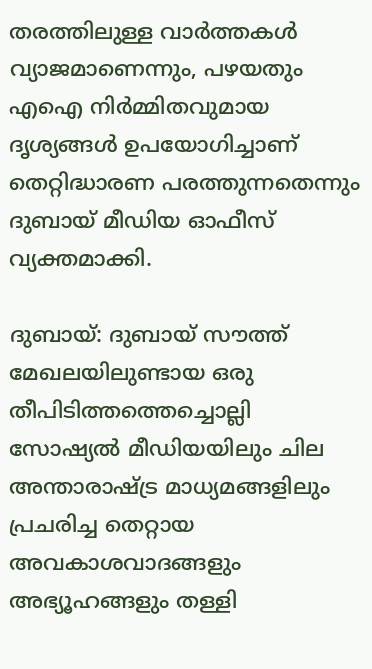തരത്തിലുള്ള വാർത്തകൾ വ്യാജമാണെന്നും, പഴയതും എഐ നിർമ്മിതവുമായ ദൃശ്യങ്ങൾ ഉപയോഗിച്ചാണ് തെറ്റിദ്ധാരണ പരത്തുന്നതെന്നും ദുബായ് മീഡിയ ഓഫീസ് വ്യക്തമാക്കി.

ദുബായ്: ദുബായ് സൗത്ത് മേഖലയിലുണ്ടായ ഒരു തീപിടിത്തത്തെച്ചൊല്ലി സോഷ്യൽ മീഡിയയിലും ചില അന്താരാഷ്ട്ര മാധ്യമങ്ങളിലും പ്രചരിച്ച തെറ്റായ അവകാശവാദങ്ങളും അഭ്യൂഹങ്ങളും തള്ളി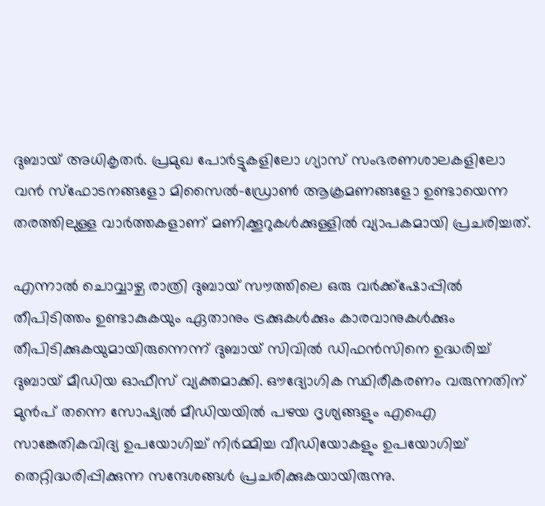ദുബായ് അധികൃതർ. പ്രമുഖ പോർട്ടുകളിലോ ഗ്യാസ് സംഭരണശാലകളിലോ വൻ സ്ഫോടനങ്ങളോ മിസൈൽ-ഡ്രോൺ ആക്രമണങ്ങളോ ഉണ്ടായെന്ന തരത്തിലുള്ള വാർത്തകളാണ് മണിക്കൂറുകൾക്കുള്ളിൽ വ്യാപകമായി പ്രചരിച്ചത്.

എന്നാൽ ചൊവ്വാഴ്ച രാത്രി ദുബായ് സൗത്തിലെ ഒരു വർക്ക്‌ഷോപ്പിൽ തീപിടിത്തം ഉണ്ടാകുകയും ഏതാനും ട്രക്കുകൾക്കും കാരവാനുകൾക്കും തീപിടിക്കുകയുമായിരുന്നെന്ന് ദുബായ് സിവിൽ ഡിഫൻസിനെ ഉദ്ധരിച്ച് ദുബായ് മീഡിയ ഓഫീസ് വ്യക്തമാക്കി. ഔദ്യോഗിക സ്ഥിരീകരണം വരുന്നതിന് മുൻപ് തന്നെ സോഷ്യൽ മീഡിയയിൽ പഴയ ദൃശ്യങ്ങളും എഐ സാങ്കേതികവിദ്യ ഉപയോഗിച്ച് നിർമ്മിച്ച വീഡിയോകളും ഉപയോഗിച്ച് തെറ്റിദ്ധരിപ്പിക്കുന്ന സന്ദേശങ്ങൾ പ്രചരിക്കുകയായിരുന്നു.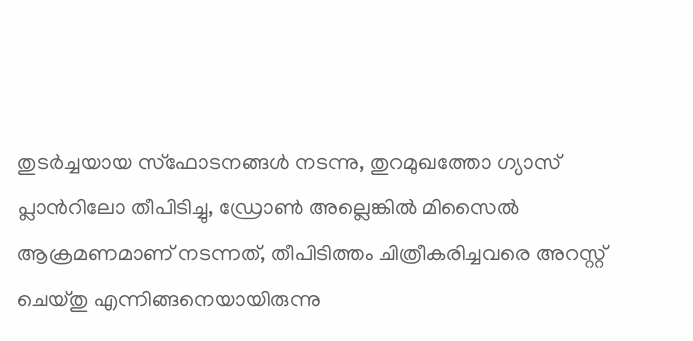തുടർച്ചയായ സ്ഫോടനങ്ങൾ നടന്നു, തുറമുഖത്തോ ഗ്യാസ് പ്ലാന്‍റിലോ തീപിടിച്ചു, ഡ്രോൺ അല്ലെങ്കിൽ മിസൈൽ ആക്രമണമാണ് നടന്നത്, തീപിടിത്തം ചിത്രീകരിച്ചവരെ അറസ്റ്റ് ചെയ്തു എന്നിങ്ങനെയായിരുന്നു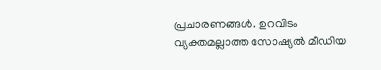പ്രചാരണങ്ങൾ. ഉറവിടം വ്യക്തമല്ലാത്ത സോഷ്യൽ മീഡിയ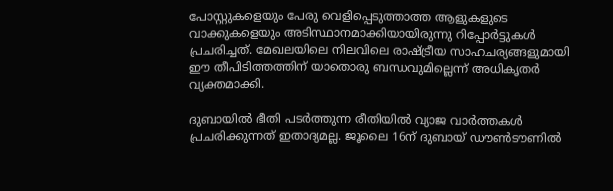പോസ്റ്റുകളെയും പേരു വെളിപ്പെടുത്താത്ത ആളുകളുടെ വാക്കുകളെയും അടിസ്ഥാനമാക്കിയായിരുന്നു റിപ്പോര്‍ട്ടുകള്‍ പ്രചരിച്ചത്. മേഖലയിലെ നിലവിലെ രാഷ്ട്രീയ സാഹചര്യങ്ങളുമായി ഈ തീപിടിത്തത്തിന് യാതൊരു ബന്ധവുമില്ലെന്ന് അധികൃതർ വ്യക്തമാക്കി.

ദുബായിൽ ഭീതി പടർത്തുന്ന രീതിയിൽ വ്യാജ വാർത്തകൾ പ്രചരിക്കുന്നത് ഇതാദ്യമല്ല. ജൂലൈ 16ന് ദുബായ് ഡൗൺടൗണിൽ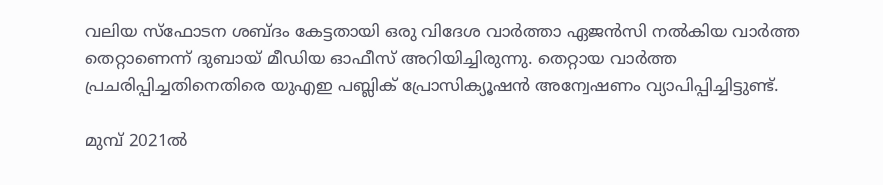വലിയ സ്ഫോടന ശബ്ദം കേട്ടതായി ഒരു വിദേശ വാർത്താ ഏജൻസി നൽകിയ വാർത്ത തെറ്റാണെന്ന് ദുബായ് മീഡിയ ഓഫീസ് അറിയിച്ചിരുന്നു. തെറ്റായ വാർത്ത പ്രചരിപ്പിച്ചതിനെതിരെ യുഎഇ പബ്ലിക് പ്രോസിക്യൂഷൻ അന്വേഷണം വ്യാപിപ്പിച്ചിട്ടുണ്ട്.

മുമ്പ് 2021ൽ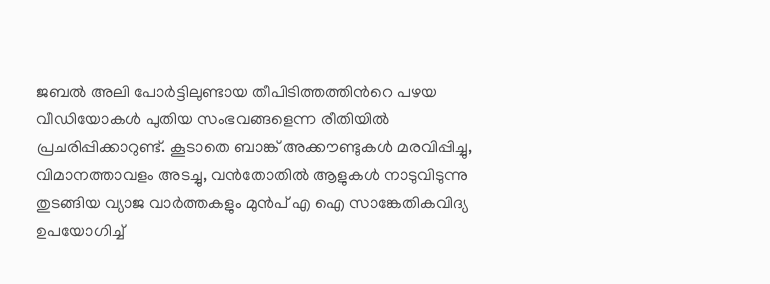ജബൽ അലി പോർട്ടിലുണ്ടായ തീപിടിത്തത്തിന്‍റെ പഴയ വീഡിയോകൾ പുതിയ സംഭവങ്ങളെന്ന രീതിയിൽ പ്രചരിപ്പിക്കാറുണ്ട്. കൂടാതെ ബാങ്ക് അക്കൗണ്ടുകൾ മരവിപ്പിച്ചു, വിമാനത്താവളം അടച്ചു, വൻതോതിൽ ആളുകൾ നാടുവിടുന്നു തുടങ്ങിയ വ്യാജ വാർത്തകളും മുൻപ് എ ഐ സാങ്കേതികവിദ്യ ഉപയോഗിച്ച്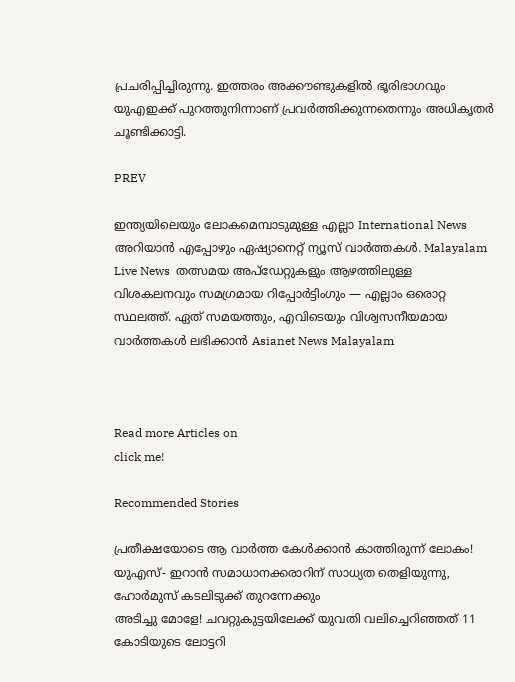പ്രചരിപ്പിച്ചിരുന്നു. ഇത്തരം അക്കൗണ്ടുകളിൽ ഭൂരിഭാഗവും യുഎഇക്ക് പുറത്തുനിന്നാണ് പ്രവർത്തിക്കുന്നതെന്നും അധികൃതർ ചൂണ്ടിക്കാട്ടി.

PREV

ഇന്ത്യയിലെയും ലോകമെമ്പാടുമുള്ള എല്ലാ International News അറിയാൻ എപ്പോഴും ഏഷ്യാനെറ്റ് ന്യൂസ് വാർത്തകൾ. Malayalam Live News  തത്സമയ അപ്‌ഡേറ്റുകളും ആഴത്തിലുള്ള വിശകലനവും സമഗ്രമായ റിപ്പോർട്ടിംഗും — എല്ലാം ഒരൊറ്റ സ്ഥലത്ത്. ഏത് സമയത്തും, എവിടെയും വിശ്വസനീയമായ വാർത്തകൾ ലഭിക്കാൻ Asianet News Malayalam



Read more Articles on
click me!

Recommended Stories

പ്രതീക്ഷയോടെ ആ വാർത്ത കേൾക്കാൻ കാത്തിരുന്ന് ലോകം! യുഎസ്- ഇറാന്‍ സമാധാനക്കരാറിന് സാധ്യത തെളിയുന്നു, ഹോര്‍മുസ് കടലിടുക്ക് തുറന്നേക്കും
അടിച്ചു മോളേ! ചവറ്റുകുട്ടയിലേക്ക് യുവതി വലിച്ചെറിഞ്ഞത് 11 കോടിയുടെ ലോട്ടറി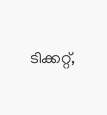ടിക്കറ്റ്,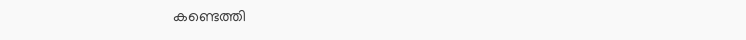കണ്ടെത്തി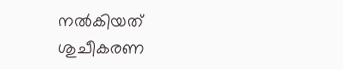നൽകിയത് ശുചീകരണ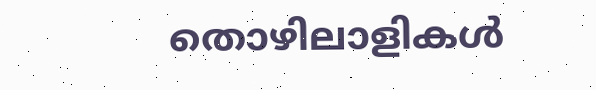തൊഴിലാളികൾ